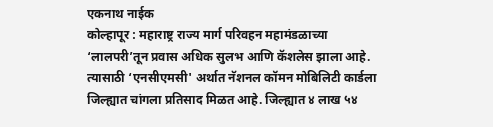एकनाथ नाईक
कोल्हापूर : महाराष्ट्र राज्य मार्ग परिवहन महामंडळाच्या ‘लालपरी’तून प्रवास अधिक सुलभ आणि कॅशलेस झाला आहे. त्यासाठी ‘एनसीएमसी' अर्थात नॅशनल कॉमन मोबिलिटी कार्डला जिल्ह्यात चांगला प्रतिसाद मिळत आहे. जिल्ह्यात ४ लाख ५४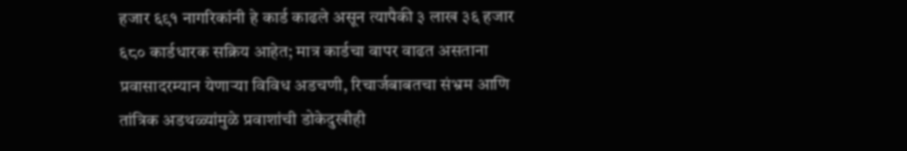हजार ६९१ नागरिकांनी हे कार्ड काढले असून त्यापैकी ३ लाख ३६ हजार ६८० कार्डधारक सक्रिय आहेत; मात्र कार्डचा वापर वाढत असताना प्रवासादरम्यान येणाऱ्या विविध अडचणी, रिचार्जबाबतचा संभ्रम आणि तांत्रिक अडथळ्यांमुळे प्रवाशांची डोकेदुखीही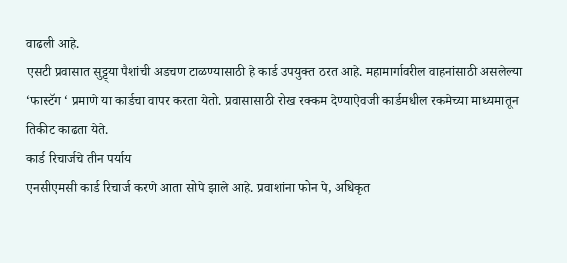वाढली आहे.
एसटी प्रवासात सुट्ट्या पैशांची अडचण टाळण्यासाठी हे कार्ड उपयुक्त ठरत आहे. महामार्गावरील वाहनांसाठी असलेल्या ‘फास्टॅग ‘ प्रमाणे या कार्डचा वापर करता येतो. प्रवासासाठी रोख रक्कम देण्याऐवजी कार्डमधील रकमेच्या माध्यमातून तिकीट काढता येते.
कार्ड रिचार्जचे तीन पर्याय
एनसीएमसी कार्ड रिचार्ज करणे आता सोपे झाले आहे. प्रवाशांना फोन पे, अधिकृत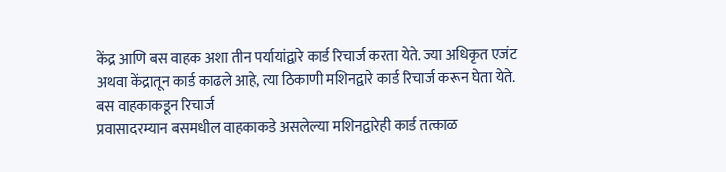केंद्र आणि बस वाहक अशा तीन पर्यायांद्वारे कार्ड रिचार्ज करता येते. ज्या अधिकृत एजंट अथवा केंद्रातून कार्ड काढले आहे, त्या ठिकाणी मशिनद्वारे कार्ड रिचार्ज करून घेता येते.
बस वाहकाकडून रिचार्ज
प्रवासादरम्यान बसमधील वाहकाकडे असलेल्या मशिनद्वारेही कार्ड तत्काळ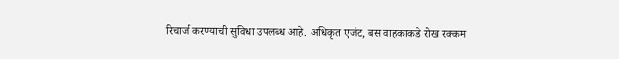रिचार्ज करण्याची सुविधा उपलब्ध आहे. अधिकृत एजंट, बस वाहकाकडे रोख रक्कम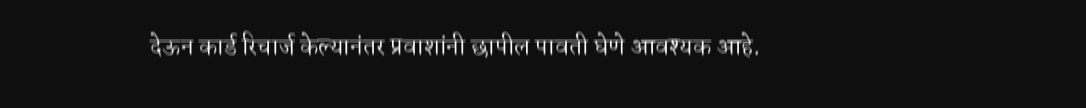देऊन कार्ड रिचार्ज केल्यानंतर प्रवाशांनी छापील पावती घेणे आवश्यक आहे.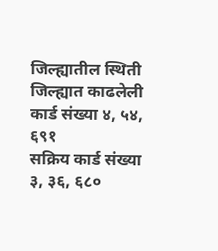जिल्ह्यातील स्थिती
जिल्ह्यात काढलेली कार्ड संख्या ४, ५४, ६९१
सक्रिय कार्ड संख्या
३, ३६, ६८०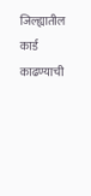जिल्ह्यातील कार्ड
काढण्याची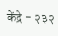केंद्रे - २३२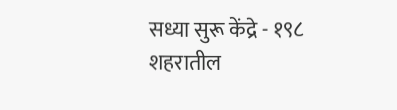सध्या सुरू केंद्रे - १९८
शहरातील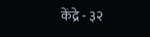केंद्रे - ३२